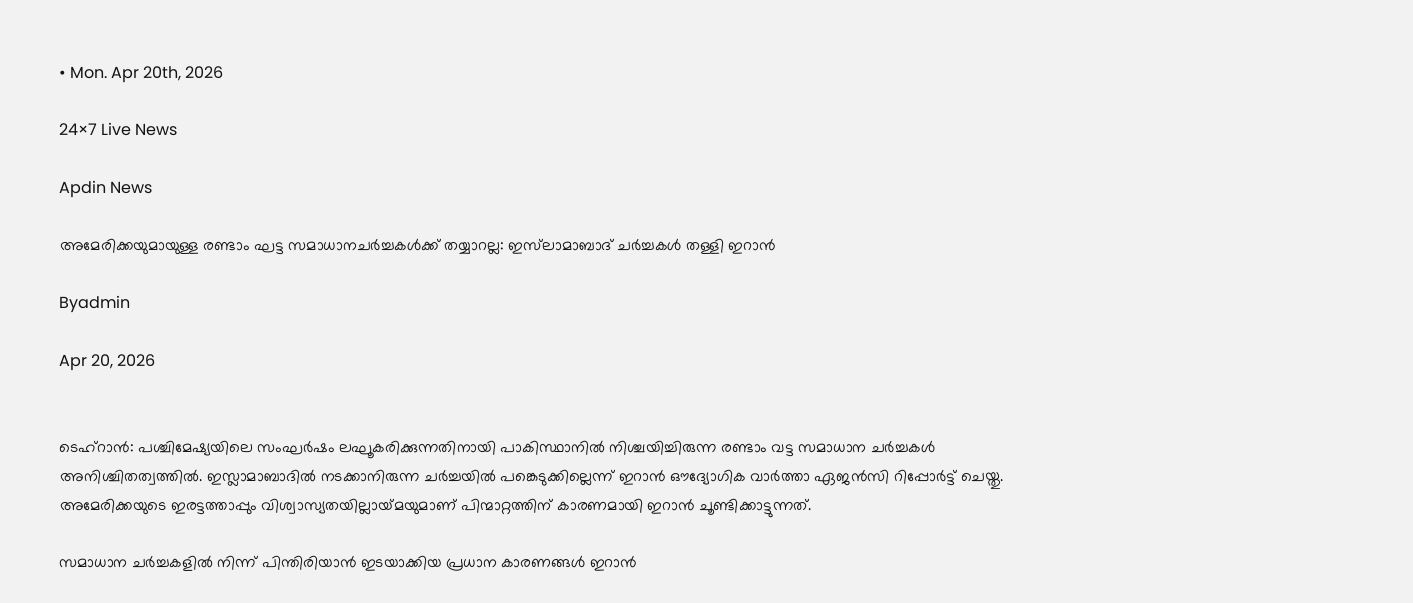• Mon. Apr 20th, 2026

24×7 Live News

Apdin News

അമേരിക്കയുമായുള്ള രണ്ടാം ഘട്ട സമാധാനചർച്ചകൾക്ക് തയ്യാറല്ല: ഇസ്‌ലാമാബാദ് ചർച്ചകൾ തള്ളി ഇറാൻ

Byadmin

Apr 20, 2026


ടെഹ്‌റാന്‍: പശ്ചിമേഷ്യയിലെ സംഘർഷം ലഘൂകരിക്കുന്നതിനായി പാകിസ്ഥാനിൽ നിശ്ചയിച്ചിരുന്ന രണ്ടാം വട്ട സമാധാന ചർച്ചകൾ അനിശ്ചിതത്വത്തിൽ. ഇസ്ലാമാബാദിൽ നടക്കാനിരുന്ന ചർച്ചയിൽ പങ്കെടുക്കില്ലെന്ന് ഇറാൻ ഔദ്യോഗിക വാർത്താ ഏജൻസി റിപ്പോർട്ട് ചെയ്തു. അമേരിക്കയുടെ ഇരട്ടത്താപ്പും വിശ്വാസ്യതയില്ലായ്‌മയുമാണ് പിന്മാറ്റത്തിന് കാരണമായി ഇറാൻ ചൂണ്ടിക്കാട്ടുന്നത്.

സമാധാന ചർച്ചകളിൽ നിന്ന് പിന്തിരിയാൻ ഇടയാക്കിയ പ്രധാന കാരണങ്ങൾ ഇറാൻ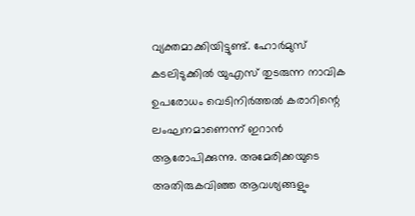വ്യക്തമാക്കിയിട്ടുണ്ട്. ഹോർമുസ് കടലിടുക്കിൽ യുഎസ് തുടരുന്ന നാവിക ഉപരോധം വെടിനിർത്തൽ കരാറിന്റെ ലംഘനമാണെന്ന് ഇറാൻ ആരോപിക്കുന്നു. അമേരിക്കയുടെ അതിരുകവിഞ്ഞ ആവശ്യങ്ങളും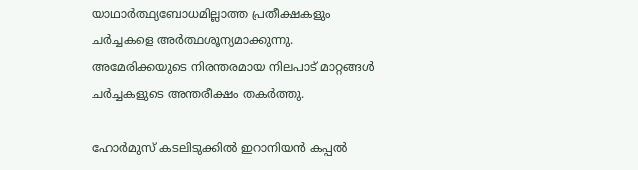യാഥാർത്ഥ്യബോധമില്ലാത്ത പ്രതീക്ഷകളും ചർച്ചകളെ അർത്ഥശൂന്യമാക്കുന്നു. അമേരിക്കയുടെ നിരന്തരമായ നിലപാട് മാറ്റങ്ങൾ ചർച്ചകളുടെ അന്തരീക്ഷം തകർത്തു.

ഹോർമുസ് കടലിടുക്കിൽ ഇറാനിയൻ കപ്പൽ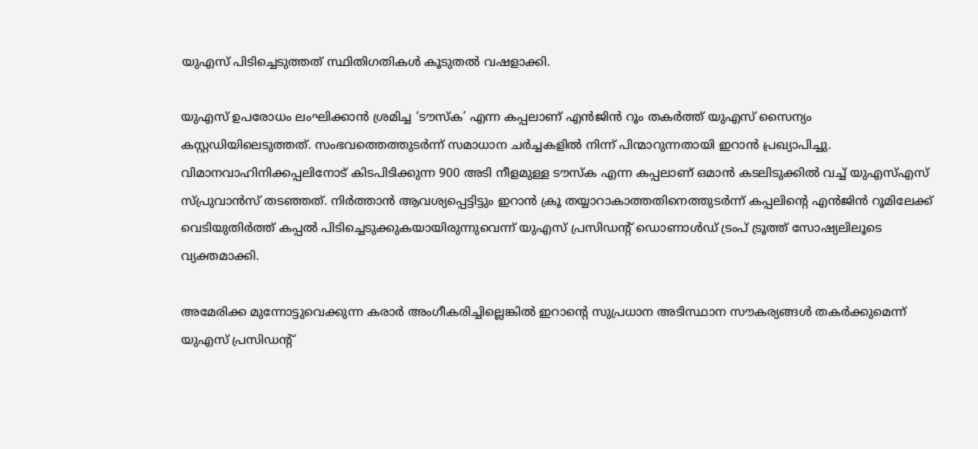യുഎസ് പിടിച്ചെടുത്തത് സ്ഥിതിഗതികൾ കൂടുതൽ വഷളാക്കി.

യുഎസ് ഉപരോധം ലംഘിക്കാൻ ശ്രമിച്ച ‘ടൗസ്ക’ എന്ന കപ്പലാണ് എൻജിൻ റൂം തകർത്ത് യുഎസ് സൈന്യം കസ്റ്റഡിയിലെടുത്തത്. സംഭവത്തെത്തുടർന്ന് സമാധാന ചർച്ചകളിൽ നിന്ന് പിന്മാറുന്നതായി ഇറാൻ പ്രഖ്യാപിച്ചു. വിമാനവാഹിനിക്കപ്പലിനോട് കിടപിടിക്കുന്ന 900 അടി നീളമുള്ള ടൗസ്ക എന്ന കപ്പലാണ് ഒമാൻ കടലിടുക്കിൽ വച്ച് യുഎസ്എസ് സ്പ്രുവാൻസ് തടഞ്ഞത്. നിർത്താൻ ആവശ്യപ്പെട്ടിട്ടും ഇറാൻ ക്രൂ തയ്യാറാകാത്തതിനെത്തുടർന്ന് കപ്പലിന്റെ എൻജിൻ റൂമിലേക്ക് വെടിയുതിർത്ത് കപ്പൽ പിടിച്ചെടുക്കുകയായിരുന്നുവെന്ന് യുഎസ് പ്രസിഡന്റ് ഡൊണാൾഡ് ട്രംപ് ട്രൂത്ത് സോഷ്യലിലൂടെ വ്യക്തമാക്കി.

അമേരിക്ക മുന്നോട്ടുവെക്കുന്ന കരാർ അംഗീകരിച്ചില്ലെങ്കിൽ ഇറാന്റെ സുപ്രധാന അടിസ്ഥാന സൗകര്യങ്ങൾ തകർക്കുമെന്ന് യുഎസ് പ്രസിഡന്റ്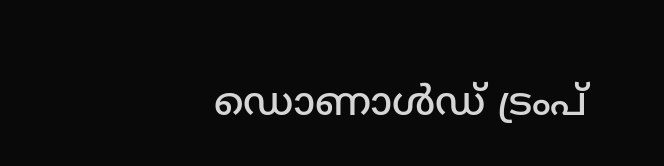ഡൊണാൾഡ് ട്രംപ്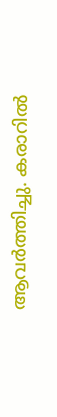ആവർത്തിച്ചു. കരാറിൽ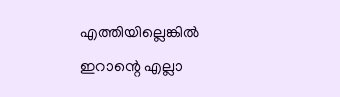എത്തിയില്ലെങ്കിൽ ഇറാന്റെ എല്ലാ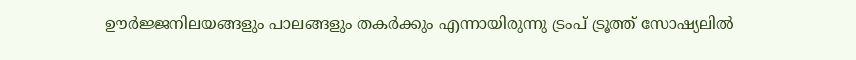ഊർജ്ജനിലയങ്ങളും പാലങ്ങളും തകർക്കും എന്നായിരുന്നു ട്രംപ് ട്രൂത്ത് സോഷ്യലിൽ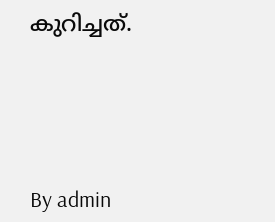കുറിച്ചത്.





By admin